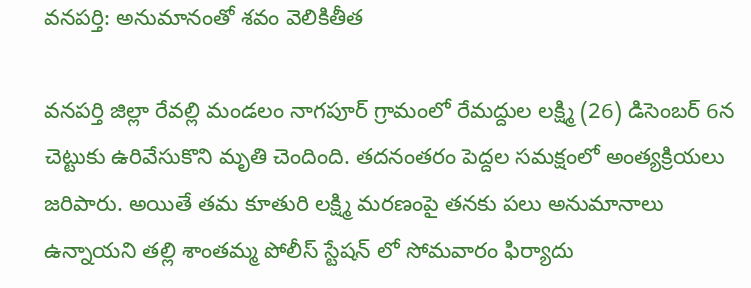వనపర్తి: అనుమానంతో శవం వెలికితీత

వనపర్తి జిల్లా రేవల్లి మండలం నాగపూర్ గ్రామంలో రేమద్దుల లక్ష్మి (26) డిసెంబర్ 6న చెట్టుకు ఉరివేసుకొని మృతి చెందింది. తదనంతరం పెద్దల సమక్షంలో అంత్యక్రియలు జరిపారు. అయితే తమ కూతురి లక్ష్మి మరణంపై తనకు పలు అనుమానాలు ఉన్నాయని తల్లి శాంతమ్మ పోలీస్ స్టేషన్ లో సోమవారం ఫిర్యాదు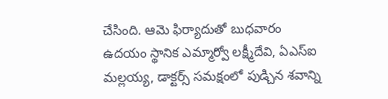చేసింది. ఆమె ఫిర్యాదుతో బుధవారం ఉదయం స్థానిక ఎమ్మార్వో లక్ష్మీదేవి, ఏఎస్ఐ మల్లయ్య, డాక్టర్స్ సమక్షంలో పుడ్చిన శవాన్ని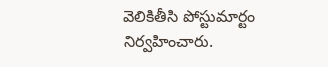వెలికితీసి పోస్టుమార్టం నిర్వహించారు.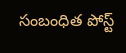సంబంధిత పోస్ట్